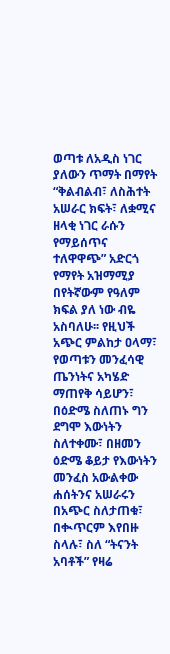ወጣቱ ለአዲስ ነገር ያለውን ጥማት በማየት “ቅልብልብ፣ ለስሕተት አሠራር ክፍት፣ ለቋሚና ዘላቂ ነገር ራሱን የማይሰጥና ተለዋዋጭ” አድርጎ የማየት አዝማሚያ በየትኛውም የዓለም ክፍል ያለ ነው ብዬ አስባለሁ፡፡ የዚህች አጭር ምልከታ ዐላማ፣ የወጣቱን መንፈሳዊ ጤንነትና አካሄድ ማጠየቅ ሳይሆን፣ በዕድሜ ስለጠኑ ግን ደግሞ እውነትን ስለተቀሙ፣ በዘመን ዕድሜ ቆይታ የእውነትን መንፈስ አውልቀው ሐሰትንና አሠራሩን በአጭር ስለታጠቁ፣ በቊጥርም እየበዙ ስላሉ፣ ስለ “ትናንት አባቶች” የዛሬ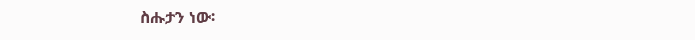ስሑታን ነው፡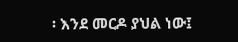፡ እንደ መርዶ ያህል ነው፤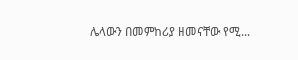ሌላውን በመምከሪያ ዘመናቸው የሚ...